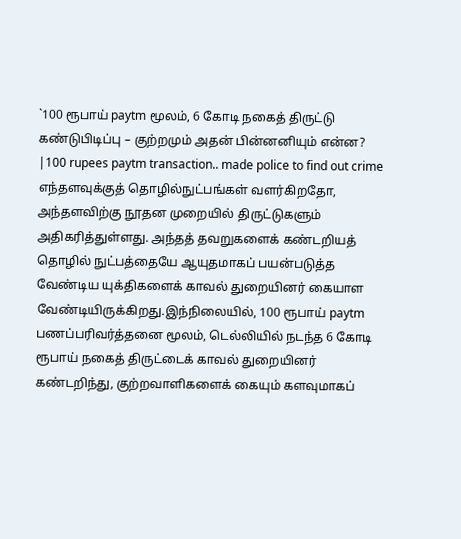`100 ரூபாய் paytm மூலம், 6 கோடி நகைத் திருட்டு கண்டுபிடிப்பு – குற்றமும் அதன் பின்னனியும் என்ன? |100 rupees paytm transaction.. made police to find out crime
எந்தளவுக்குத் தொழில்நுட்பங்கள் வளர்கிறதோ, அந்தளவிற்கு நூதன முறையில் திருட்டுகளும் அதிகரித்துள்ளது. அந்தத் தவறுகளைக் கண்டறியத் தொழில் நுட்பத்தையே ஆயுதமாகப் பயன்படுத்த வேண்டிய யுக்திகளைக் காவல் துறையினர் கையாள வேண்டியிருக்கிறது.இந்நிலையில், 100 ரூபாய் paytm பணப்பரிவர்த்தனை மூலம், டெல்லியில் நடந்த 6 கோடி ரூபாய் நகைத் திருட்டைக் காவல் துறையினர் கண்டறிந்து, குற்றவாளிகளைக் கையும் களவுமாகப்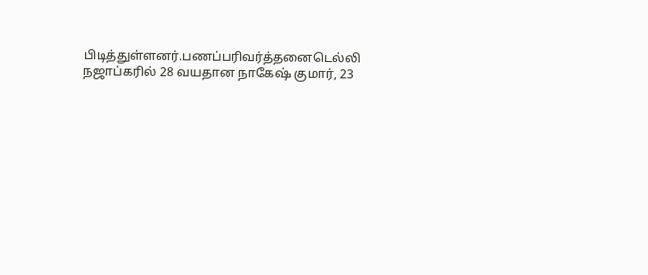பிடித்துள்ளனர்.பணப்பரிவர்த்தனைடெல்லி நஜாப்கரில் 28 வயதான நாகேஷ் குமார், 23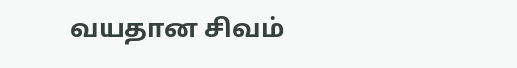வயதான சிவம்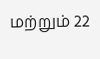மற்றும் 22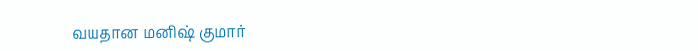வயதான மனிஷ் குமார்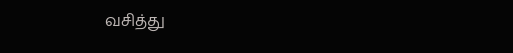வசித்து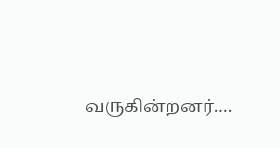வருகின்றனர்.…